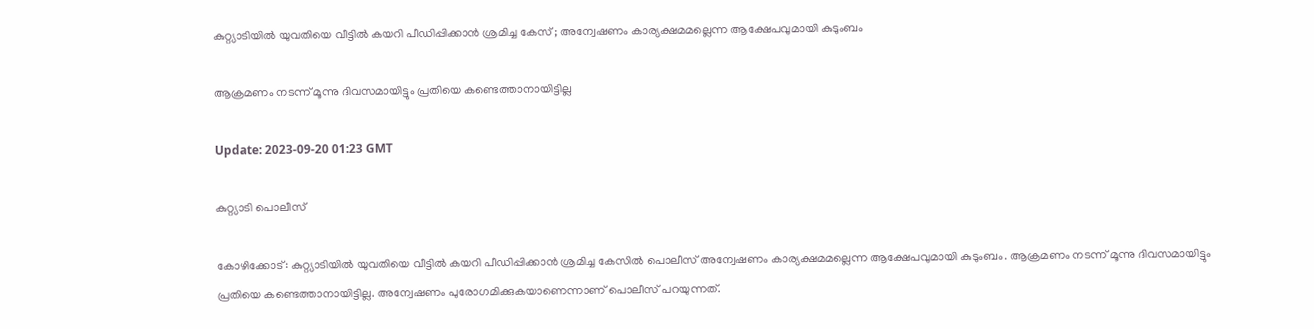കുറ്റ്യാടിയില്‍ യുവതിയെ വീട്ടിൽ കയറി പീഡിപ്പിക്കാൻ ശ്രമിച്ച കേസ് ; അന്വേഷണം കാര്യക്ഷമമല്ലെന്ന ആക്ഷേപവുമായി കുടുംബം

ആക്രമണം നടന്ന് മൂന്നു ദിവസമായിട്ടും പ്രതിയെ കണ്ടെത്താനായിട്ടില്ല

Update: 2023-09-20 01:23 GMT

കുറ്റ്യാടി പൊലീസ്

കോഴിക്കോട്: കുറ്റ്യാടിയിൽ യുവതിയെ വീട്ടിൽ കയറി പീഡിപ്പിക്കാൻ ശ്രമിച്ച കേസിൽ പൊലീസ് അന്വേഷണം കാര്യക്ഷമമല്ലെന്ന ആക്ഷേപവുമായി കുടുംബം. ആക്രമണം നടന്ന് മൂന്നു ദിവസമായിട്ടും പ്രതിയെ കണ്ടെത്താനായിട്ടില്ല. അന്വേഷണം പുരോഗമിക്കുകയാണെന്നാണ് പൊലീസ് പറയുന്നത്.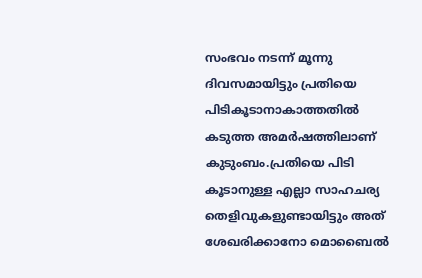സംഭവം നടന്ന് മൂന്നു ദിവസമായിട്ടും പ്രതിയെ പിടികൂടാനാകാത്തതിൽ കടുത്ത അമർഷത്തിലാണ് കുടുംബം.പ്രതിയെ പിടി കൂടാനുള്ള എല്ലാ സാഹചര്യ തെളിവുകളുണ്ടായിട്ടും അത് ശേഖരിക്കാനോ മൊബൈൽ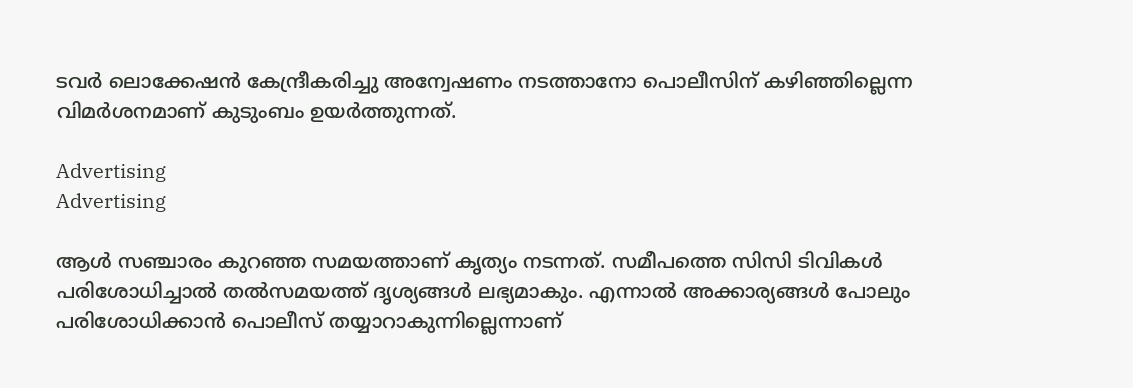ടവർ ലൊക്കേഷൻ കേന്ദ്രീകരിച്ചു അന്വേഷണം നടത്താനോ പൊലീസിന് കഴിഞ്ഞില്ലെന്ന വിമർശനമാണ് കുടുംബം ഉയർത്തുന്നത്.

Advertising
Advertising

ആൾ സഞ്ചാരം കുറഞ്ഞ സമയത്താണ് കൃത്യം നടന്നത്. സമീപത്തെ സിസി ടിവികൾ പരിശോധിച്ചാൽ തൽസമയത്ത് ദൃശ്യങ്ങൾ ലഭ്യമാകും. എന്നാൽ അക്കാര്യങ്ങൾ പോലും പരിശോധിക്കാൻ പൊലീസ് തയ്യാറാകുന്നില്ലെന്നാണ്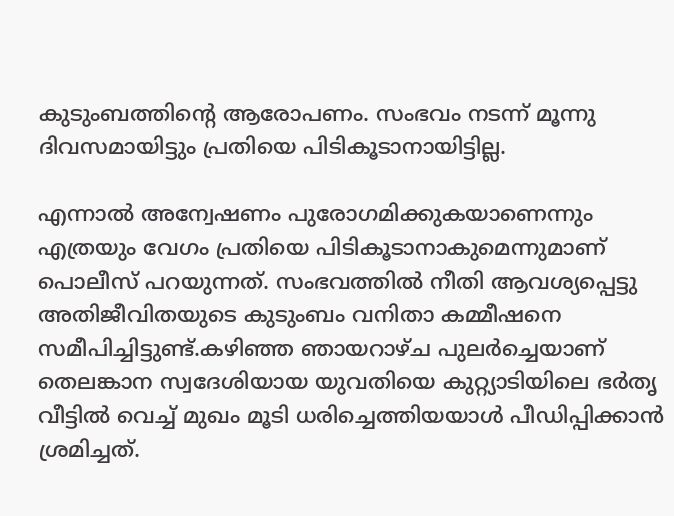കുടുംബത്തിന്‍റെ ആരോപണം. സംഭവം നടന്ന് മൂന്നു ദിവസമായിട്ടും പ്രതിയെ പിടികൂടാനായിട്ടില്ല.

എന്നാൽ അന്വേഷണം പുരോഗമിക്കുകയാണെന്നും എത്രയും വേഗം പ്രതിയെ പിടികൂടാനാകുമെന്നുമാണ് പൊലീസ് പറയുന്നത്. സംഭവത്തിൽ നീതി ആവശ്യപ്പെട്ടു അതിജീവിതയുടെ കുടുംബം വനിതാ കമ്മീഷനെ സമീപിച്ചിട്ടുണ്ട്.കഴിഞ്ഞ ഞായറാഴ്ച പുലർച്ചെയാണ് തെലങ്കാന സ്വദേശിയായ യുവതിയെ കുറ്റ്യാടിയിലെ ഭർതൃ വീട്ടിൽ വെച്ച് മുഖം മൂടി ധരിച്ചെത്തിയയാൾ പീഡിപ്പിക്കാൻ ശ്രമിച്ചത്.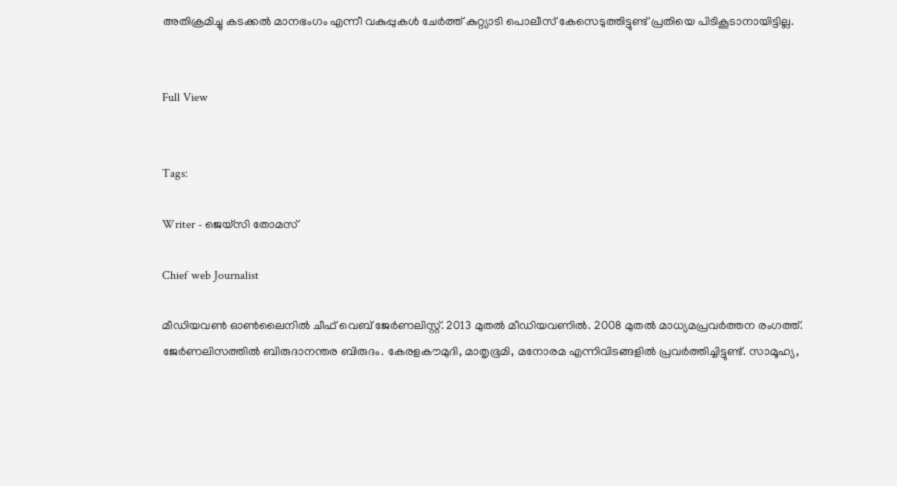അതിക്രമിച്ചു കടക്കൽ മാനഭംഗം എന്നീ വകുപ്പുകൾ ചേർത്ത് കുറ്റ്യാടി പൊലീസ് കേസെടുത്തിട്ടുണ്ട് പ്രതിയെ പിടികൂടാനായിട്ടില്ല.


Full View


Tags:

Writer - ജെയ്സി തോമസ്

Chief web Journalist

മീഡിയവൺ ഓൺലൈനിൽ ചീഫ് വെബ് ജേർണലിസ്റ്റ്. 2013 മുതൽ മീഡിയവണിൽ. 2008 മുതൽ മാധ്യമപ്രവർത്തന രംഗത്ത്. ജേർണലിസത്തിൽ ബിരുദാനന്തര ബിരുദം. കേരളകൗമുദി, മാതൃഭൂമി, മനോരമ എന്നിവിടങ്ങളിൽ പ്രവർത്തിച്ചിട്ടുണ്ട്. സാമൂഹ്യ,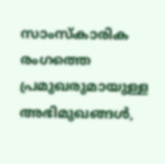സാംസ്‌കാരിക രംഗത്തെ പ്രമുഖരുമായുള്ള അഭിമുഖങ്ങൾ,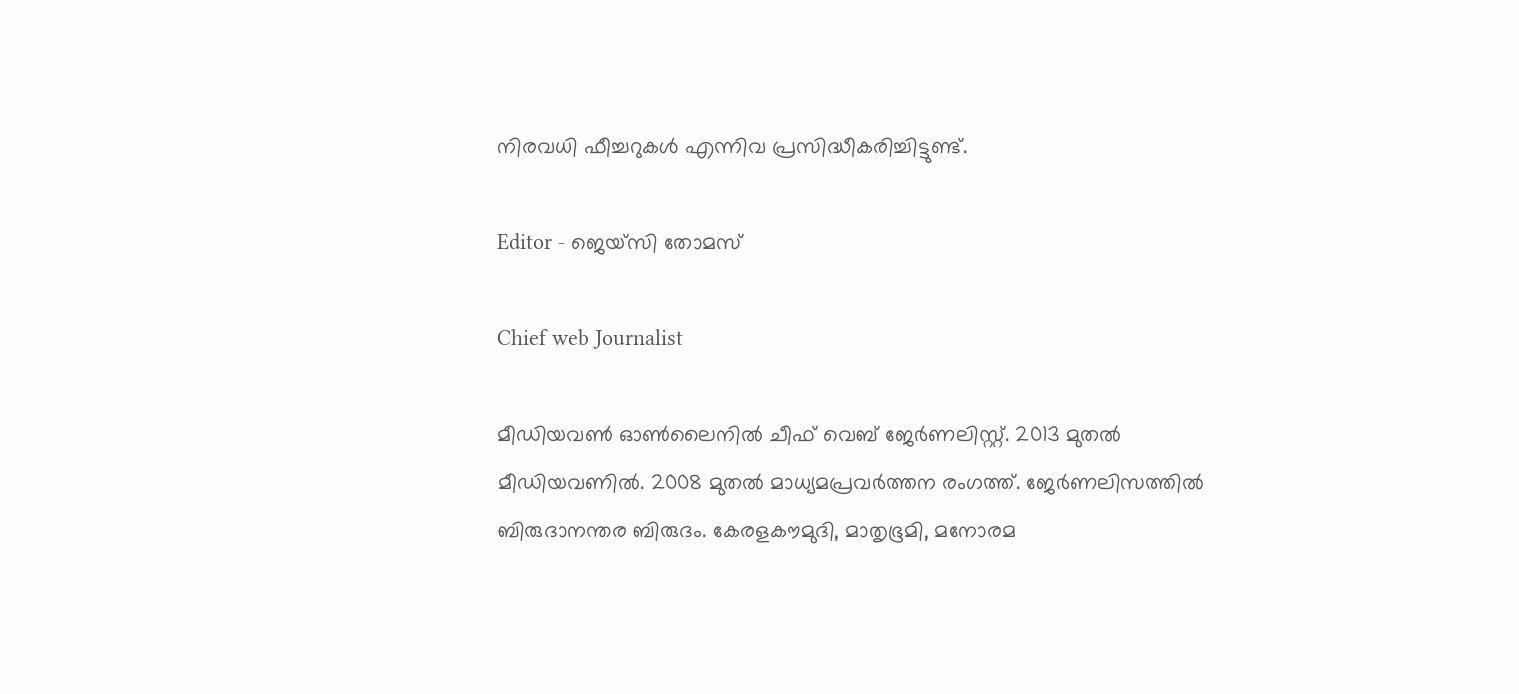നിരവധി ഫീച്ചറുകൾ എന്നിവ പ്രസിദ്ധീകരിച്ചിട്ടുണ്ട്.

Editor - ജെയ്സി തോമസ്

Chief web Journalist

മീഡിയവൺ ഓൺലൈനിൽ ചീഫ് വെബ് ജേർണലിസ്റ്റ്. 2013 മുതൽ മീഡിയവണിൽ. 2008 മുതൽ മാധ്യമപ്രവർത്തന രംഗത്ത്. ജേർണലിസത്തിൽ ബിരുദാനന്തര ബിരുദം. കേരളകൗമുദി, മാതൃഭൂമി, മനോരമ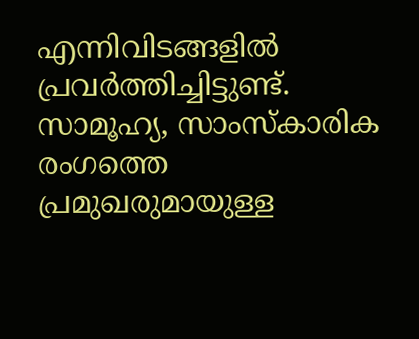എന്നിവിടങ്ങളിൽ പ്രവർത്തിച്ചിട്ടുണ്ട്. സാമൂഹ്യ, സാംസ്‌കാരിക രംഗത്തെ പ്രമുഖരുമായുള്ള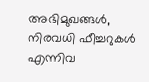അഭിമുഖങ്ങൾ, നിരവധി ഫീച്ചറുകൾ എന്നിവ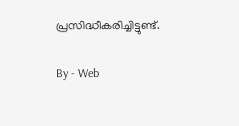പ്രസിദ്ധീകരിച്ചിട്ടുണ്ട്.

By - Web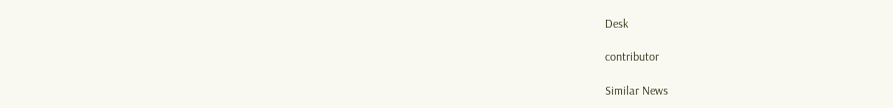Desk

contributor

Similar News